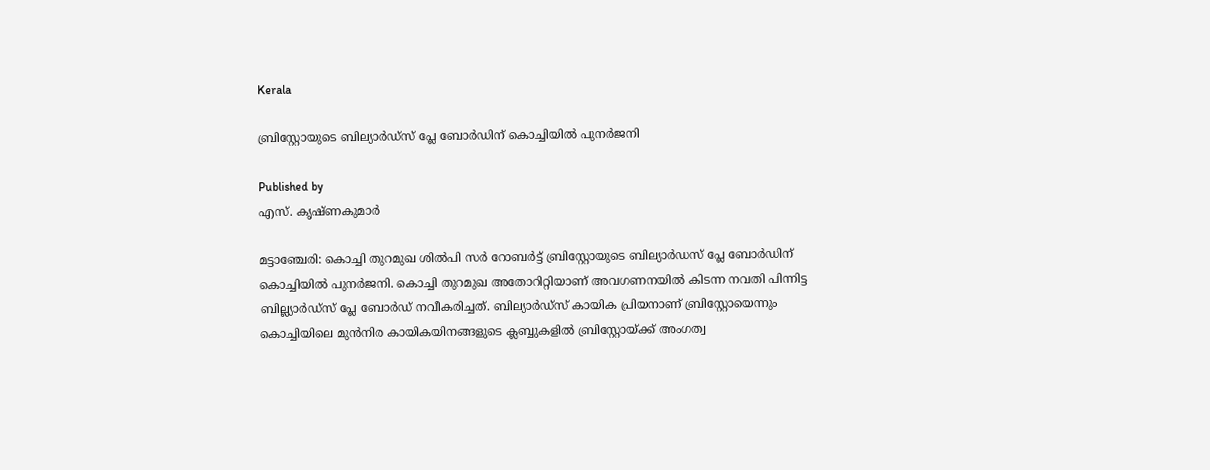Kerala

ബ്രിസ്റ്റോയുടെ ബില്യാര്‍ഡ്‌സ് പ്ലേ ബോര്‍ഡിന് കൊച്ചിയില്‍ പുനര്‍ജനി

Published by
എസ്. കൃഷ്ണകുമാര്‍

മട്ടാഞ്ചേരി: കൊച്ചി തുറമുഖ ശില്‍പി സര്‍ റോബര്‍ട്ട് ബ്രിസ്റ്റോയുടെ ബില്യാര്‍ഡസ് പ്ലേ ബോര്‍ഡിന് കൊച്ചിയില്‍ പുനര്‍ജനി. കൊച്ചി തുറമുഖ അതോറിറ്റിയാണ് അവഗണനയില്‍ കിടന്ന നവതി പിന്നിട്ട ബില്ല്യാര്‍ഡ്‌സ് പ്ലേ ബോര്‍ഡ് നവീകരിച്ചത്. ബില്യാര്‍ഡ്‌സ് കായിക പ്രിയനാണ് ബ്രിസ്റ്റോയെന്നും കൊച്ചിയിലെ മുന്‍നിര കായികയിനങ്ങളുടെ ക്ലബ്ബുകളില്‍ ബ്രിസ്റ്റോയ്‌ക്ക് അംഗത്വ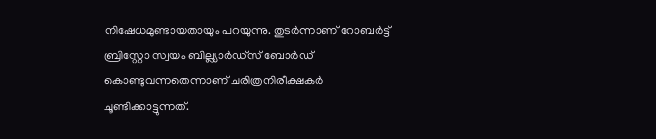നിഷേധമുണ്ടായതായും പറയുന്നു. തുടര്‍ന്നാണ് റോബര്‍ട്ട് ബ്രിസ്റ്റോ സ്വയം ബില്ല്യാര്‍ഡ്‌സ് ബോര്‍ഡ് കൊണ്ടുവന്നതെന്നാണ് ചരിത്രനിരീക്ഷകര്‍ ചൂണ്ടിക്കാട്ടുന്നത്.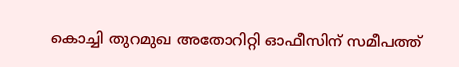കൊച്ചി തുറമുഖ അതോറിറ്റി ഓഫീസിന് സമീപത്ത്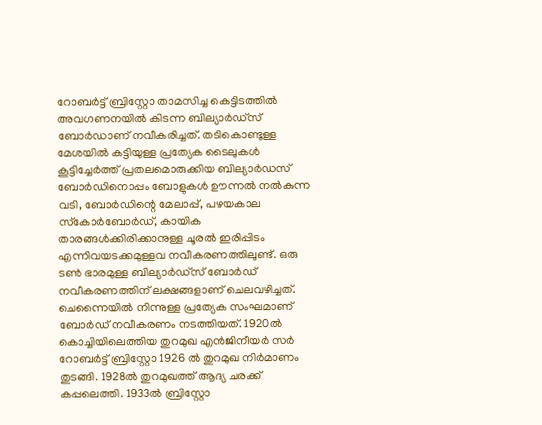റോബര്‍ട്ട് ബ്രിസ്റ്റോ താമസിച്ച കെട്ടിടത്തില്‍ അവഗണനയില്‍ കിടന്ന ബില്യാര്‍ഡ്‌സ് ബോര്‍ഡാണ് നവീകരിച്ചത്. തടികൊണ്ടുള്ള മേശയില്‍ കട്ടിയുള്ള പ്രത്യേക ടൈലുകള്‍ കൂട്ടിച്ചേര്‍ത്ത് പ്രതലമൊരുക്കിയ ബില്യാര്‍ഡസ് ബോര്‍ഡിനൊപ്പം ബോളുകള്‍ ഊന്നല്‍ നല്‍കുന്ന വടി, ബോര്‍ഡിന്റെ മേലാപ്പ്, പഴയകാല സ്‌കോര്‍ബോര്‍ഡ്, കായിക താരങ്ങള്‍ക്കിരിക്കാനുള്ള ചൂരല്‍ ഇരിപ്പിടം എന്നിവയടക്കമുള്ളവ നവീകരണത്തിലുണ്ട്. ഒരു ടണ്‍ ഭാരമുള്ള ബില്യാര്‍ഡ്‌സ് ബോര്‍ഡ് നവീകരണത്തിന് ലക്ഷങ്ങളാണ് ചെലവഴിച്ചത്. ചെന്നൈയില്‍ നിന്നുള്ള പ്രത്യേക സംഘമാണ് ബോര്‍ഡ് നവീകരണം നടത്തിയത്. 1920ല്‍ കൊച്ചിയിലെത്തിയ തുറമുഖ എന്‍ജിനീയര്‍ സര്‍ റോബര്‍ട്ട് ബ്രിസ്റ്റോ 1926 ല്‍ തുറമുഖ നിര്‍മാണം തുടങ്ങി. 1928ല്‍ തുറമുഖത്ത് ആദ്യ ചരക്ക് കപ്പലെത്തി. 1933ല്‍ ബ്രിസ്റ്റോ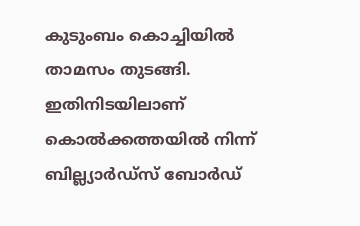കുടുംബം കൊച്ചിയില്‍ താമസം തുടങ്ങി. ഇതിനിടയിലാണ് കൊല്‍ക്കത്തയില്‍ നിന്ന് ബില്ല്യാര്‍ഡ്‌സ് ബോര്‍ഡ്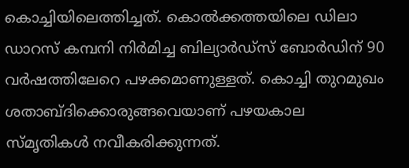കൊച്ചിയിലെത്തിച്ചത്. കൊല്‍ക്കത്തയിലെ ഡിലാ ഡാറസ് കമ്പനി നിര്‍മിച്ച ബില്യാര്‍ഡ്‌സ് ബോര്‍ഡിന് 90 വര്‍ഷത്തിലേറെ പഴക്കമാണുള്ളത്. കൊച്ചി തുറമുഖം ശതാബ്ദിക്കൊരുങ്ങവെയാണ് പഴയകാല സ്മൃതികള്‍ നവീകരിക്കുന്നത്.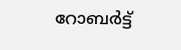റോബര്‍ട്ട്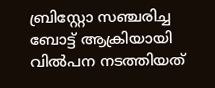ബ്രിസ്റ്റോ സഞ്ചരിച്ച ബോട്ട് ആക്രിയായി വില്‍പന നടത്തിയത്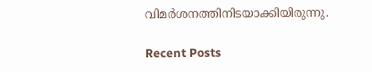വിമര്‍ശനത്തിനിടയാക്കിയിരുന്നു.

Recent Posts